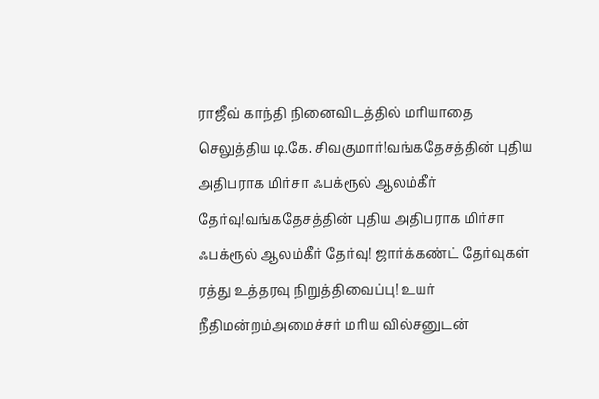ராஜீவ் காந்தி நினைவிடத்தில் மரியாதை செலுத்திய டி.கே. சிவகுமார்!வங்கதேசத்தின் புதிய அதிபராக மிர்சா ஃபக்ரூல் ஆலம்கீர் தேர்வு!வங்கதேசத்தின் புதிய அதிபராக மிர்சா ஃபக்ரூல் ஆலம்கீர் தேர்வு! ஜார்க்கண்ட் தேர்வுகள் ரத்து உத்தரவு நிறுத்திவைப்பு! உயர் நீதிமன்றம்அமைச்சர் மரிய வில்சனுடன்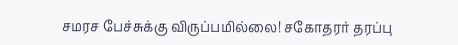சமரச பேச்சுக்கு விருப்பமில்லை! சகோதரர் தரப்பு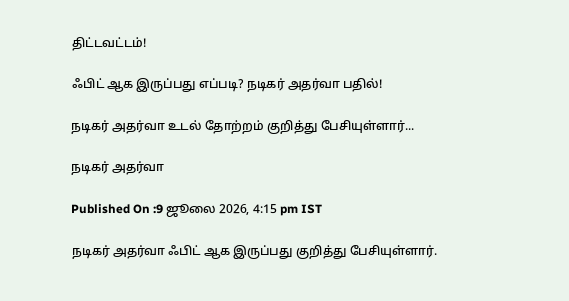திட்டவட்டம்!

ஃபிட் ஆக இருப்பது எப்படி? நடிகர் அதர்வா பதில்!

நடிகர் அதர்வா உடல் தோற்றம் குறித்து பேசியுள்ளார்...

நடிகர் அதர்வா

Published On :9 ஜூலை 2026, 4:15 pm IST

நடிகர் அதர்வா ஃபிட் ஆக இருப்பது குறித்து பேசியுள்ளார்.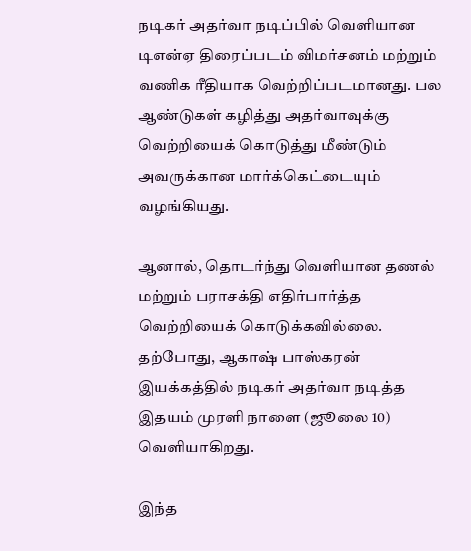நடிகர் அதர்வா நடிப்பில் வெளியான டிஎன்ஏ திரைப்படம் விமர்சனம் மற்றும் வணிக ரீதியாக வெற்றிப்படமானது. பல ஆண்டுகள் கழித்து அதர்வாவுக்கு வெற்றியைக் கொடுத்து மீண்டும் அவருக்கான மார்க்கெட்டையும் வழங்கியது.

ஆனால், தொடர்ந்து வெளியான தணல் மற்றும் பராசக்தி எதிர்பார்த்த வெற்றியைக் கொடுக்கவில்லை. தற்போது, ஆகாஷ் பாஸ்கரன் இயக்கத்தில் நடிகர் அதர்வா நடித்த இதயம் முரளி நாளை (ஜூலை 10) வெளியாகிறது.

இந்த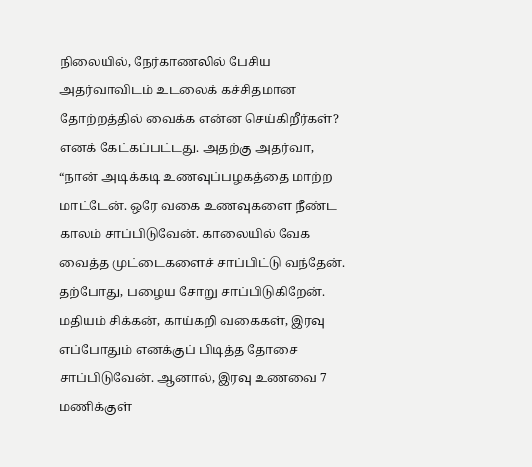நிலையில், நேர்காணலில் பேசிய அதர்வாவிடம் உடலைக் கச்சிதமான தோற்றத்தில் வைக்க என்ன செய்கிறீர்கள்? எனக் கேட்கப்பட்டது. அதற்கு அதர்வா, “நான் அடிக்கடி உணவுப்பழகத்தை மாற்ற மாட்டேன். ஒரே வகை உணவுகளை நீண்ட காலம் சாப்பிடுவேன். காலையில் வேக வைத்த முட்டைகளைச் சாப்பிட்டு வந்தேன். தற்போது, பழைய சோறு சாப்பிடுகிறேன். மதியம் சிக்கன், காய்கறி வகைகள், இரவு எப்போதும் எனக்குப் பிடித்த தோசை சாப்பிடுவேன். ஆனால், இரவு உணவை 7 மணிக்குள்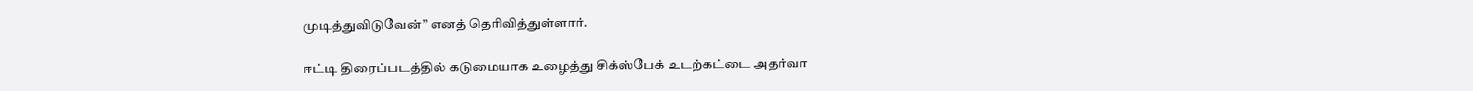முடித்துவிடுவேன்” எனத் தெரிவித்துள்ளார்.

ஈட்டி திரைப்படத்தில் கடுமையாக உழைத்து சிக்ஸ்பேக் உடற்கட்டை அதர்வா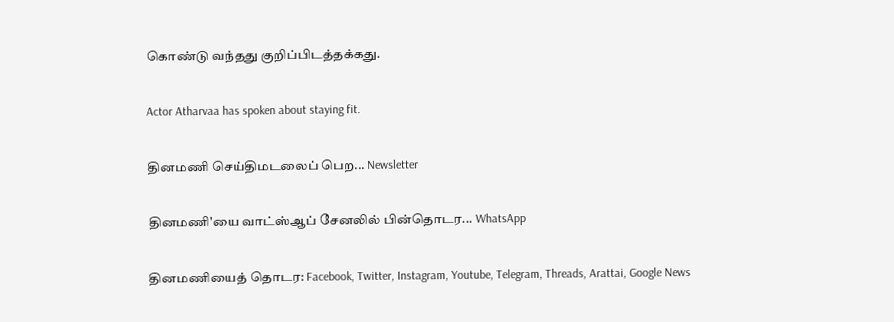கொண்டு வந்தது குறிப்பிடத்தக்கது.

Actor Atharvaa has spoken about staying fit.

தினமணி செய்திமடலைப் பெற... Newsletter

தினமணி'யை வாட்ஸ்ஆப் சேனலில் பின்தொடர... WhatsApp

தினமணியைத் தொடர: Facebook, Twitter, Instagram, Youtube, Telegram, Threads, Arattai, Google News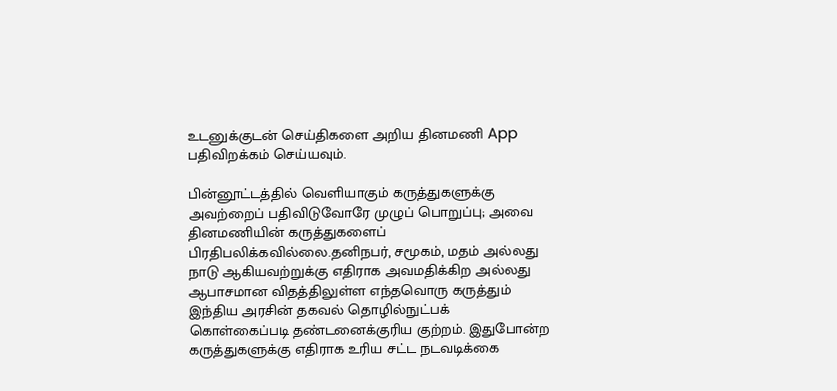உடனுக்குடன் செய்திகளை அறிய தினமணி App பதிவிறக்கம் செய்யவும்.

பின்னூட்டத்தில் வெளியாகும் கருத்துகளுக்கு அவற்றைப் பதிவிடுவோரே முழுப் பொறுப்பு; அவை தினமணியின் கருத்துகளைப் பிரதிபலிக்கவில்லை.தனிநபர், சமூகம், மதம் அல்லது நாடு ஆகியவற்றுக்கு எதிராக அவமதிக்கிற அல்லது ஆபாசமான விதத்திலுள்ள எந்தவொரு கருத்தும் இந்திய அரசின் தகவல் தொழில்நுட்பக் கொள்கைப்படி தண்டனைக்குரிய குற்றம். இதுபோன்ற கருத்துகளுக்கு எதிராக உரிய சட்ட நடவடிக்கை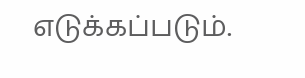எடுக்கப்படும்.